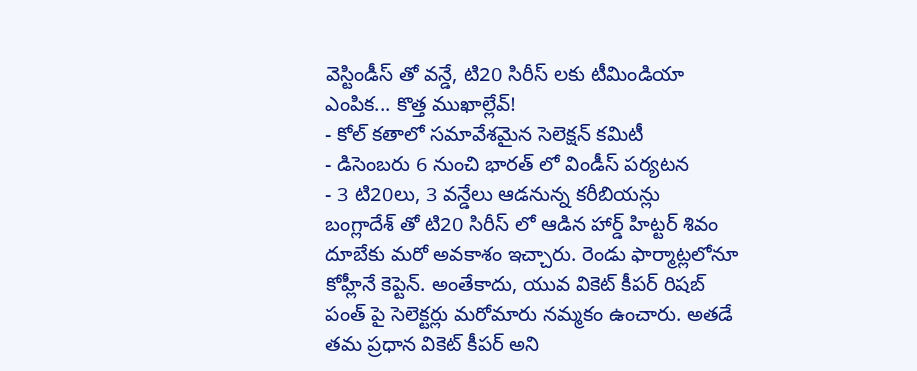వెస్టిండీస్ తో వన్డే, టి20 సిరీస్ లకు టీమిండియా ఎంపిక... కొత్త ముఖాల్లేవ్!
- కోల్ కతాలో సమావేశమైన సెలెక్షన్ కమిటీ
- డిసెంబరు 6 నుంచి భారత్ లో విండీస్ పర్యటన
- 3 టి20లు, 3 వన్డేలు ఆడనున్న కరీబియన్లు
బంగ్లాదేశ్ తో టి20 సిరీస్ లో ఆడిన హార్డ్ హిట్టర్ శివం దూబేకు మరో అవకాశం ఇచ్చారు. రెండు ఫార్మాట్లలోనూ కోహ్లీనే కెప్టెన్. అంతేకాదు, యువ వికెట్ కీపర్ రిషబ్ పంత్ పై సెలెక్టర్లు మరోమారు నమ్మకం ఉంచారు. అతడే తమ ప్రధాన వికెట్ కీపర్ అని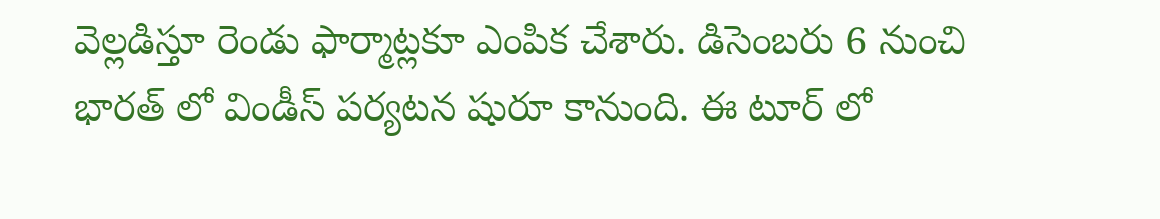వెల్లడిస్తూ రెండు ఫార్మాట్లకూ ఎంపిక చేశారు. డిసెంబరు 6 నుంచి భారత్ లో విండీస్ పర్యటన షురూ కానుంది. ఈ టూర్ లో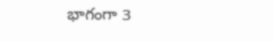భాగంగా 3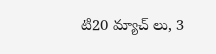టి20 మ్యాచ్ లు, 3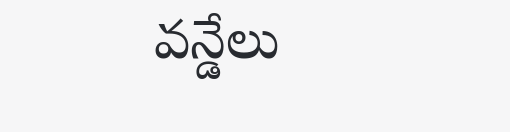వన్డేలు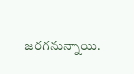జరగనున్నాయి.